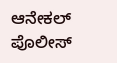ಆನೇಕಲ್ ಪೊಲೀಸ್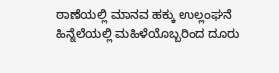ಠಾಣೆಯಲ್ಲಿ ಮಾನವ ಹಕ್ಕು ಉಲ್ಲಂಘನೆ ಹಿನ್ನೆಲೆಯಲ್ಲಿ ಮಹಿಳೆಯೊಬ್ಬರಿಂದ ದೂರು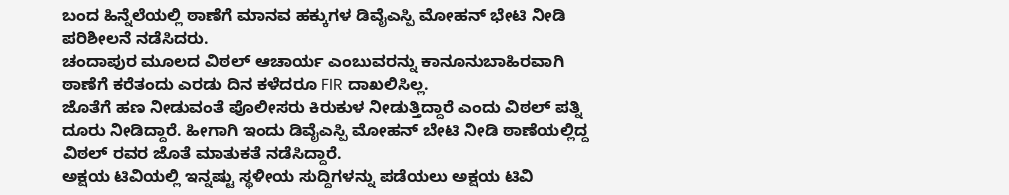ಬಂದ ಹಿನ್ನೆಲೆಯಲ್ಲಿ ಠಾಣೆಗೆ ಮಾನವ ಹಕ್ಕುಗಳ ಡಿವೈಎಸ್ಪಿ ಮೋಹನ್ ಭೇಟಿ ನೀಡಿ ಪರಿಶೀಲನೆ ನಡೆಸಿದರು.
ಚಂದಾಪುರ ಮೂಲದ ವಿಠಲ್ ಆಚಾರ್ಯ ಎಂಬುವರನ್ನು ಕಾನೂನುಬಾಹಿರವಾಗಿ ಠಾಣೆಗೆ ಕರೆತಂದು ಎರಡು ದಿನ ಕಳೆದರೂ FIR ದಾಖಲಿಸಿಲ್ಲ.
ಜೊತೆಗೆ ಹಣ ನೀಡುವಂತೆ ಪೊಲೀಸರು ಕಿರುಕುಳ ನೀಡುತ್ತಿದ್ದಾರೆ ಎಂದು ವಿಠಲ್ ಪತ್ನಿ ದೂರು ನೀಡಿದ್ದಾರೆ. ಹೀಗಾಗಿ ಇಂದು ಡಿವೈಎಸ್ಪಿ ಮೋಹನ್ ಬೇಟಿ ನೀಡಿ ಠಾಣೆಯಲ್ಲಿದ್ದ ವಿಠಲ್ ರವರ ಜೊತೆ ಮಾತುಕತೆ ನಡೆಸಿದ್ದಾರೆ.
ಅಕ್ಷಯ ಟಿವಿಯಲ್ಲಿ ಇನ್ನಷ್ಟು ಸ್ಥಳೀಯ ಸುದ್ದಿಗಳನ್ನು ಪಡೆಯಲು ಅಕ್ಷಯ ಟಿವಿ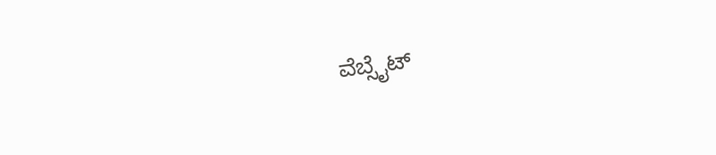ವೆಬ್ಸೈಟ್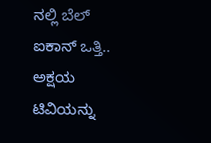ನಲ್ಲಿ ಬೆಲ್ ಐಕಾನ್ ಒತ್ತಿ.. ಅಕ್ಷಯ ಟಿವಿಯನ್ನು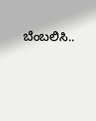ಬೆಂಬಲಿಸಿ..